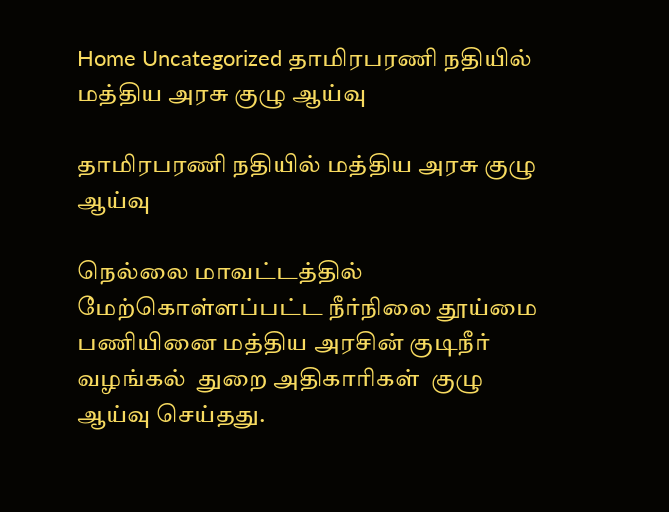Home Uncategorized தாமிரபரணி நதியில் மத்திய அரசு குழு ஆய்வு

தாமிரபரணி நதியில் மத்திய அரசு குழு ஆய்வு

நெல்லை மாவட்டத்தில் மேற்கொள்ளப்பட்ட நீர்நிலை தூய்மை பணியினை மத்திய அரசின் குடிநீர் வழங்கல்  துறை அதிகாரிகள்  குழு ஆய்வு செய்தது.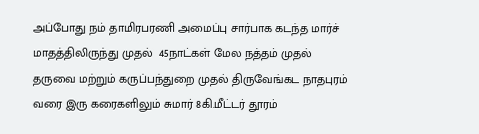அப்போது நம் தாமிரபரணி அமைப்பு சார்பாக கடந்த மார்ச் மாதத்திலிருந்து முதல்  45நாட்கள் மேல நத்தம் முதல் தருவை மற்றும் கருப்பந்துறை முதல் திருவேங்கட நாதபுரம் வரை இரு கரைகளிலும் சுமார் 8கி.மீட்டர் தூரம்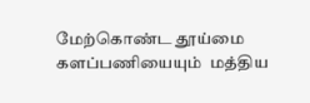மேற்கொண்ட தூய்மை களப்பணியையும்  மத்திய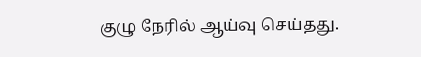குழு நேரில் ஆய்வு செய்தது.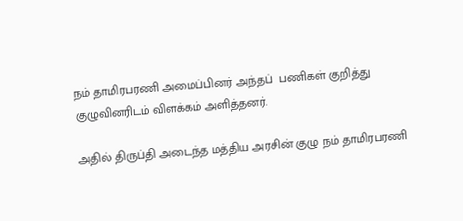நம் தாமிரபரணி அமைப்பினர் அந்தப்  பணிகள் குறித்து குழுவினரிடம் விளக்கம் அளித்தனர்.

அதில் திருப்தி அடைந்த மத்திய அரசின் குழு நம் தாமிரபரணி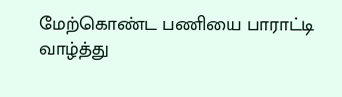மேற்கொண்ட பணியை பாராட்டி வாழ்த்து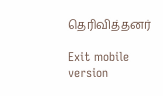தெரிவித்தனர்

Exit mobile version